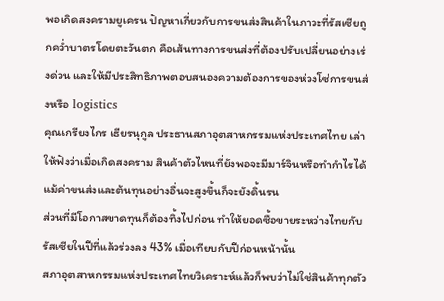พอเกิดสงครามยูเครน ปัญหาเกี่ยวกับการขนส่งสินค้าในภาวะที่รัสเซียถูกคว่ำบาตรโดยตะวันตก คือเส้นทางการขนส่งที่ต้องปรับเปลี่ยนอย่างเร่งด่วน และให้มีประสิทธิภาพตอบสนองความต้องการของห่วงโซ่การขนส่งหรือ logistics
คุณเกรียงไกร เธียรนุกูล ประธานสภาอุตสาหกรรมแห่งประเทศไทย เล่าให้ฟังว่าเมื่อเกิดสงคราม สินค้าตัวไหนที่ยังพอจะมีมาร์จินหรือทำกำไรได้ แม้ค่าขนส่งและต้นทุนอย่างอื่นจะสูงขึ้นก็จะยังดิ้นรน
ส่วนที่มีโอกาสขาดทุนก็ต้องทิ้งไปก่อน ทำให้ยอดซื้อขายระหว่างไทยกับรัสเซียในปีที่แล้วร่วงลง 43% เมื่อเทียบกับปีก่อนหน้านั้น
สภาอุตสาหกรรมแห่งประเทศไทยวิเคราะห์แล้วก็พบว่าไม่ใช่สินค้าทุกตัว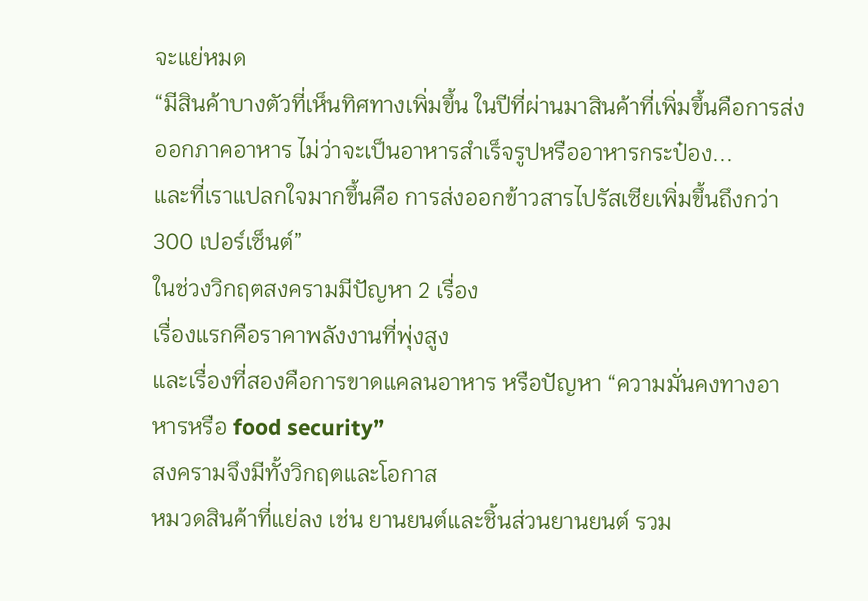จะแย่หมด
“มีสินค้าบางตัวที่เห็นทิศทางเพิ่มขึ้น ในปีที่ผ่านมาสินค้าที่เพิ่มขึ้นคือการส่งออกภาคอาหาร ไม่ว่าจะเป็นอาหารสำเร็จรูปหรืออาหารกระป๋อง...
และที่เราแปลกใจมากขึ้นคือ การส่งออกข้าวสารไปรัสเซียเพิ่มขึ้นถึงกว่า 300 เปอร์เซ็นต์”
ในช่วงวิกฤตสงครามมีปัญหา 2 เรื่อง
เรื่องแรกคือราคาพลังงานที่พุ่งสูง
และเรื่องที่สองคือการขาดแคลนอาหาร หรือปัญหา “ความมั่นคงทางอาหารหรือ food security”
สงครามจึงมีทั้งวิกฤตและโอกาส
หมวดสินค้าที่แย่ลง เช่น ยานยนต์และชิ้นส่วนยานยนต์ รวม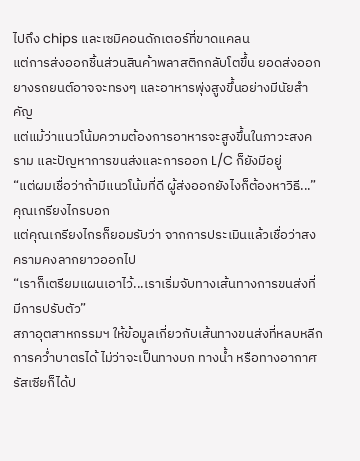ไปถึง chips และเซมิคอนดักเตอร์ที่ขาดแคลน
แต่การส่งออกชิ้นส่วนสินค้าพลาสติกกลับโตขึ้น ยอดส่งออกยางรถยนต์อาจจะทรงๆ และอาหารพุ่งสูงขึ้นอย่างมีนัยสำคัญ
แต่แม้ว่าแนวโน้มความต้องการอาหารจะสูงขึ้นในภาวะสงคราม และปัญหาการขนส่งและการออก L/C ก็ยังมีอยู่
“แต่ผมเชื่อว่าถ้ามีแนวโน้มที่ดี ผู้ส่งออกยังไงก็ต้องหาวิธี...” คุณเกรียงไกรบอก
แต่คุณเกรียงไกรก็ยอมรับว่า จากการประเมินแล้วเชื่อว่าสงครามคงลากยาวออกไป
“เราก็เตรียมแผนเอาไว้...เราเริ่มจับทางเส้นทางการขนส่งที่มีการปรับตัว”
สภาอุตสาหกรรมฯ ให้ข้อมูลเกี่ยวกับเส้นทางขนส่งที่หลบหลีกการคว่ำบาตรได้ ไม่ว่าจะเป็นทางบก ทางน้ำ หรือทางอากาศ
รัสเซียก็ได้ป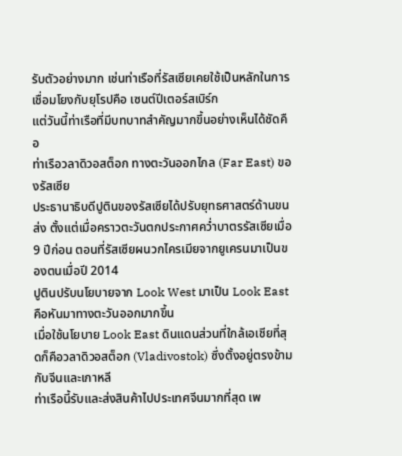รับตัวอย่างมาก เช่นท่าเรือที่รัสเซียเคยใช้เป็นหลักในการเชื่อมโยงกับยุโรปคือ เซนต์ปีเตอร์สเบิร์ก
แต่วันนี้ท่าเรือที่มีบทบาทสำคัญมากขึ้นอย่างเห็นได้ชัดคือ
ท่าเรือวลาดิวอสต็อก ทางตะวันออกไกล (Far East) ของรัสเซีย
ประธานาธิบดีปูตินของรัสเซียได้ปรับยุทธศาสตร์ด้านขนส่ง ตั้งแต่เมื่อคราวตะวันตกประกาศคว่ำบาตรรัสเซียเมื่อ 9 ปีก่อน ตอนที่รัสเซียผนวกไครเมียจากยูเครนมาเป็นของตนเมื่อปี 2014
ปูตินปรับนโยบายจาก Look West มาเป็น Look East คือหันมาทางตะวันออกมากขึ้น
เมื่อใช้นโยบาย Look East ดินแดนส่วนที่ใกล้เอเชียที่สุดก็คือวลาดิวอสต็อก (Vladivostok) ซึ่งตั้งอยู่ตรงข้ามกับจีนและเกาหลี
ท่าเรือนี้รับและส่งสินค้าไปประเทศจีนมากที่สุด เพ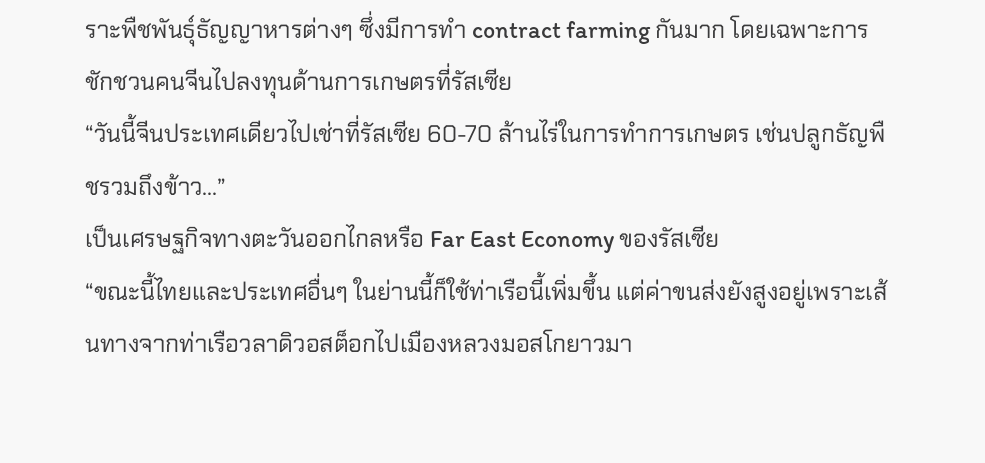ราะพืชพันธุ์ธัญญาหารต่างๆ ซึ่งมีการทำ contract farming กันมาก โดยเฉพาะการชักชวนคนจีนไปลงทุนด้านการเกษตรที่รัสเซีย
“วันนี้จีนประเทศเดียวไปเช่าที่รัสเซีย 60-70 ล้านไร่ในการทำการเกษตร เช่นปลูกธัญพืชรวมถึงข้าว...”
เป็นเศรษฐกิจทางตะวันออกไกลหรือ Far East Economy ของรัสเซีย
“ขณะนี้ไทยและประเทศอื่นๆ ในย่านนี้ก็ใช้ท่าเรือนี้เพิ่มขึ้น แต่ค่าขนส่งยังสูงอยู่เพราะเส้นทางจากท่าเรือวลาดิวอสต็อกไปเมืองหลวงมอสโกยาวมา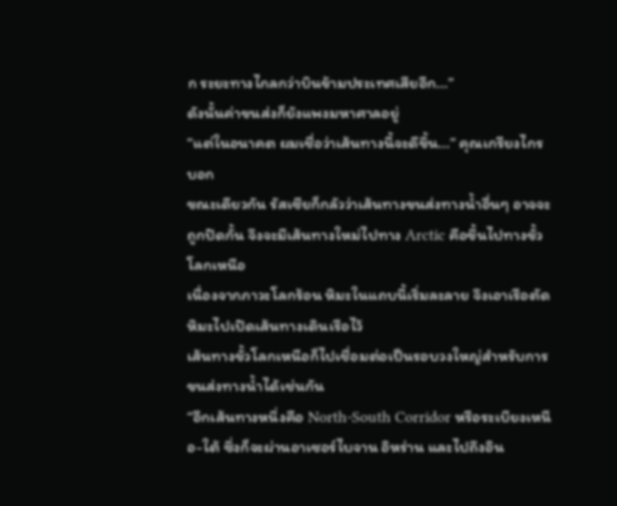ก ระยะทางไกลกว่าบินข้ามประเทศเสียอีก...”
ดังนั้นค่าขนส่งก็ยังแพงมหาศาลอยู่
“แต่ในอนาคต ผมเชื่อว่าเส้นทางนี้จะดีขึ้น...” คุณเกรียงไกรบอก
ขณะเดียวกัน รัสเซียก็กลัวว่าเส้นทางขนส่งทางน้ำอื่นๆ อาจจะถูกปิดกั้น จึงจะมีเส้นทางใหม่ไปทาง Arctic คือขึ้นไปทางขั้วโลกเหนือ
เนื่องจากภาวะโลกร้อน หิมะในแถบนี้เริ่มละลาย จึงเอาเรือตัดหิมะไปเปิดเส้นทางเดินเรือไว้
เส้นทางขั้วโลกเหนือก็ไปเชื่อมต่อเป็นรอบวงใหญ่สำหรับการขนส่งทางน้ำได้เช่นกัน
“อีกเส้นทางหนึ่งคือ North-South Corridor หรือระเบียงเหนือ-ใต้ ซึ่งก็จะผ่านอาเซอร์ไบจาน อิหร่าน และไปถึงอิน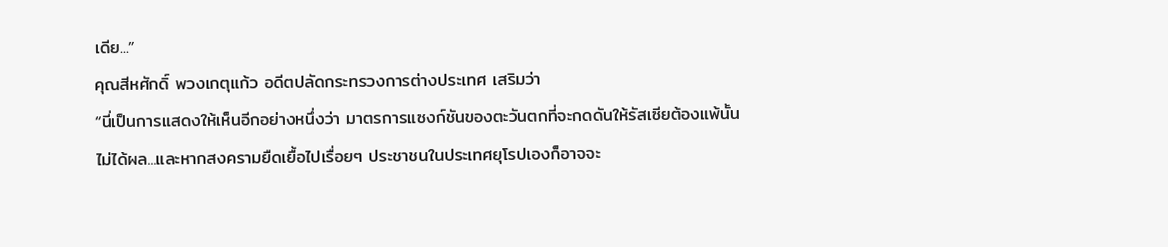เดีย...”
คุณสีหศักดิ์ พวงเกตุแก้ว อดีตปลัดกระทรวงการต่างประเทศ เสริมว่า
“นี่เป็นการแสดงให้เห็นอีกอย่างหนึ่งว่า มาตรการแซงก์ชันของตะวันตกที่จะกดดันให้รัสเซียต้องแพ้นั้นไม่ได้ผล...และหากสงครามยืดเยื้อไปเรื่อยๆ ประชาชนในประเทศยุโรปเองก็อาจจะ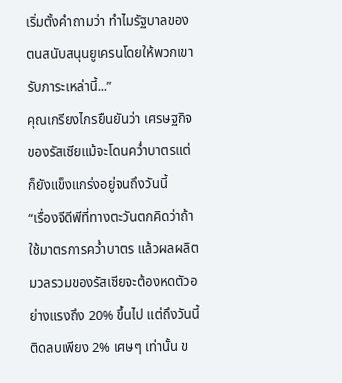เริ่มตั้งคำถามว่า ทำไมรัฐบาลของตนสนับสนุนยูเครนโดยให้พวกเขารับภาระเหล่านี้...”
คุณเกรียงไกรยืนยันว่า เศรษฐกิจของรัสเซียแม้จะโดนคว่ำบาตรแต่ก็ยังแข็งแกร่งอยู่จนถึงวันนี้
“เรื่องจีดีพีที่ทางตะวันตกคิดว่าถ้าใช้มาตรการคว่ำบาตร แล้วผลผลิตมวลรวมของรัสเซียจะต้องหดตัวอย่างแรงถึง 20% ขึ้นไป แต่ถึงวันนี้ติดลบเพียง 2% เศษๆ เท่านั้น ข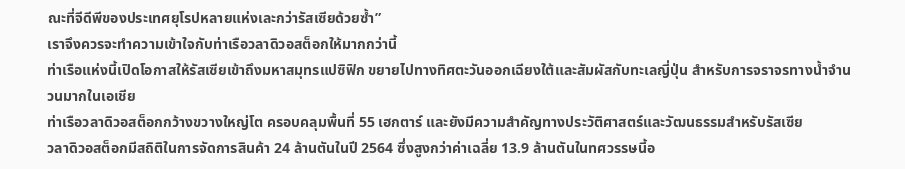ณะที่จีดีพีของประเทศยุโรปหลายแห่งเละกว่ารัสเซียด้วยซ้ำ”
เราจึงควรจะทำความเข้าใจกับท่าเรือวลาดิวอสต็อกให้มากกว่านี้
ท่าเรือแห่งนี้เปิดโอกาสให้รัสเซียเข้าถึงมหาสมุทรแปซิฟิก ขยายไปทางทิศตะวันออกเฉียงใต้และสัมผัสกับทะเลญี่ปุ่น สำหรับการจราจรทางน้ำจำนวนมากในเอเชีย
ท่าเรือวลาดิวอสต็อกกว้างขวางใหญ่โต ครอบคลุมพื้นที่ 55 เฮกตาร์ และยังมีความสำคัญทางประวัติศาสตร์และวัฒนธรรมสำหรับรัสเซีย
วลาดิวอสต็อกมีสถิติในการจัดการสินค้า 24 ล้านตันในปี 2564 ซึ่งสูงกว่าค่าเฉลี่ย 13.9 ล้านตันในทศวรรษนี้อ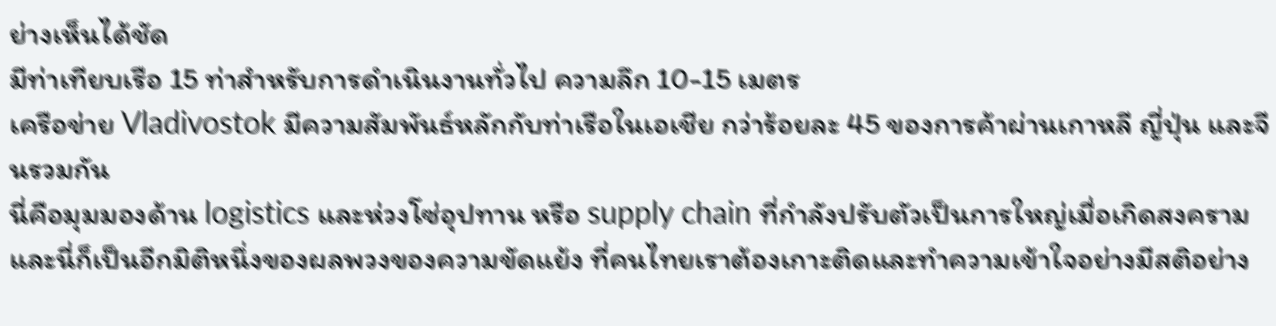ย่างเห็นได้ชัด
มีท่าเทียบเรือ 15 ท่าสำหรับการดำเนินงานทั่วไป ความลึก 10-15 เมตร
เครือข่าย Vladivostok มีความสัมพันธ์หลักกับท่าเรือในเอเชีย กว่าร้อยละ 45 ของการค้าผ่านเกาหลี ญี่ปุ่น และจีนรวมกัน
นี่คือมุมมองด้าน logistics และห่วงโซ่อุปทาน หรือ supply chain ที่กำลังปรับตัวเป็นการใหญ่เมื่อเกิดสงคราม
และนี่ก็เป็นอีกมิติหนึ่งของผลพวงของความขัดแย้ง ที่คนไทยเราต้องเกาะติดและทำความเข้าใจอย่างมีสติอย่าง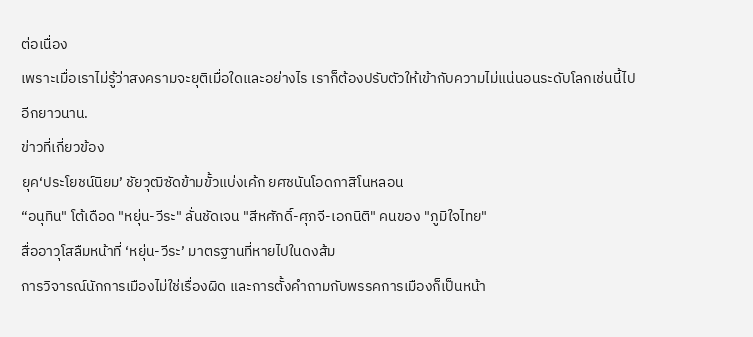ต่อเนื่อง
เพราะเมื่อเราไม่รู้ว่าสงครามจะยุติเมื่อใดและอย่างไร เราก็ต้องปรับตัวให้เข้ากับความไม่แน่นอนระดับโลกเช่นนี้ไปอีกยาวนาน.
ข่าวที่เกี่ยวข้อง
ยุค‘ประโยชน์นิยม’ ชัยวุฒิซัดข้ามขั้วแบ่งเค้ก ยศชนันโอดกาสิโนหลอน
“อนุทิน" โต้เดือด "หยุ่น-วีระ" ลั่นชัดเจน "สีหศักดิ์-ศุภจี-เอกนิติ" คนของ "ภูมิใจไทย"
สื่ออาวุโสลืมหน้าที่ ‘หยุ่น-วีระ’ มาตรฐานที่หายไปในดงส้ม
การวิจารณ์นักการเมืองไม่ใช่เรื่องผิด และการตั้งคำถามกับพรรคการเมืองก็เป็นหน้า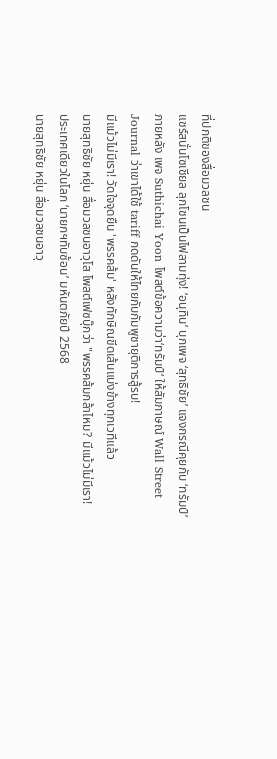ที่ปกติของสื่อมวลชน
แชร์สนั่นโซเชียล ลุกโชนเป็นไฟลามทุ่ง! ‘อนุทิน’ บุกเพจ ‘สุทธิชัย’ แจงกรณีคุยกับ ‘ทรัมป์’
ภายหลัง เพจ Suthichai Yoon โพสต์ข้อความว่า‘ทรัมป์‘ ให้สัมภาษณ์ Wall Street Journal ว่าเขาได้ใช้ tariff กดดันให้ไทยกับกัมพูชายุติการสู้รบ!
มีแม้วไม่มีเรา! วัดใจจุดยืน 'พรรคส้ม' หลังทักษิณขีดเส้นแบ่งข้างทุกเวทีแล้ว
นายสุทธิชัย หยุ่น สื่อมวลชนอาวุโส โพสต์เฟซบุ๊กว่า "พรรคส้มกล้าไหม? มีแม้วไม่มีเรา!
ประเทศเดียวในโลก ‘นายกฯทับซ้อน’ มหันตภัยปี 2568
นายสุทธิชัย หยุ่น สื่อมวลชนอาวุ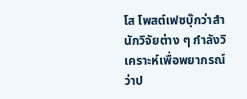โส โพสต์เฟซบุ๊กว่าสำนักวิจัยต่าง ๆ กำลังวิเคราะห์เพื่อพยากรณ์ว่าป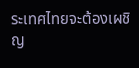ระเทศไทยจะต้องเผชิญ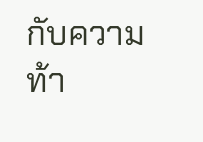กับความท้า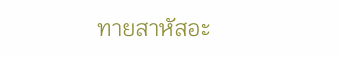ทายสาหัสอะ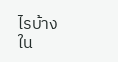ไรบ้างใน